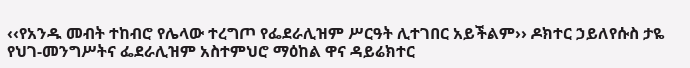‹‹የአንዱ መብት ተከብሮ የሌላው ተረግጦ የፌደራሊዝም ሥርዓት ሊተገበር አይችልም›› ዶክተር ኃይለየሱስ ታዬ የህገ-መንግሥትና ፌደራሊዝም አስተምህሮ ማዕከል ዋና ዳይሬክተር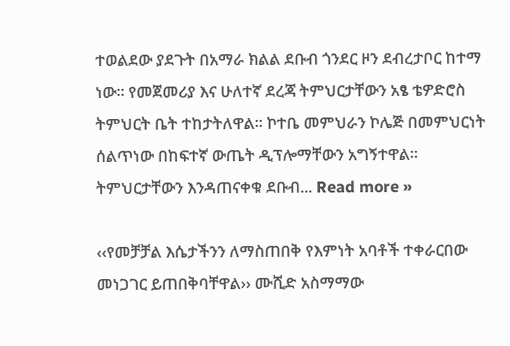ተወልደው ያደጉት በአማራ ክልል ደቡብ ጎንደር ዞን ደብረታቦር ከተማ ነው፡፡ የመጀመሪያ እና ሁለተኛ ደረጃ ትምህርታቸውን አፄ ቴዎድሮስ ትምህርት ቤት ተከታትለዋል፡፡ ኮተቤ መምህራን ኮሌጅ በመምህርነት ሰልጥነው በከፍተኛ ውጤት ዲፕሎማቸውን አግኝተዋል፡፡ ትምህርታቸውን እንዳጠናቀቁ ደቡብ... Read more »

‹‹የመቻቻል እሴታችንን ለማስጠበቅ የእምነት አባቶች ተቀራርበው መነጋገር ይጠበቅባቸዋል›› ሙሺድ አስማማው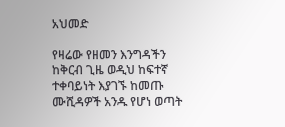አህመድ

የዛሬው የዘመን እንግዳችን ከቅርብ ጊዜ ወዲህ ከፍተኛ ተቀባይነት እያገኙ ከመጡ ሙሺዳዎች አንዱ የሆነ ወጣት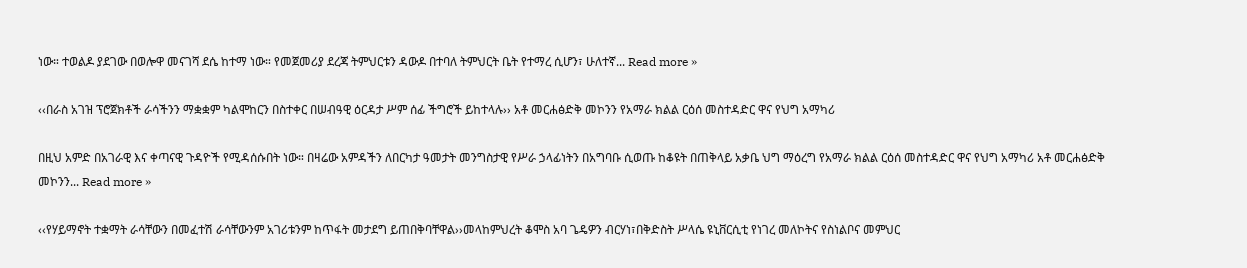ነው። ተወልዶ ያደገው በወሎዋ መናገሻ ደሴ ከተማ ነው። የመጀመሪያ ደረጃ ትምህርቱን ዳውዶ በተባለ ትምህርት ቤት የተማረ ሲሆን፣ ሁለተኛ... Read more »

‹‹በራስ አገዝ ፕሮጀክቶች ራሳችንን ማቋቋም ካልሞከርን በስተቀር በሠብዓዊ ዕርዳታ ሥም ሰፊ ችግሮች ይከተላሉ›› አቶ መርሐፅድቅ መኮንን የአማራ ክልል ርዕሰ መስተዳድር ዋና የህግ አማካሪ

በዚህ አምድ በአገራዊ እና ቀጣናዊ ጉዳዮች የሚዳሰሱበት ነው። በዛሬው አምዳችን ለበርካታ ዓመታት መንግስታዊ የሥራ ኃላፊነትን በአግባቡ ሲወጡ ከቆዩት በጠቅላይ አቃቤ ህግ ማዕረግ የአማራ ክልል ርዕሰ መስተዳድር ዋና የህግ አማካሪ አቶ መርሐፅድቅ መኮንን... Read more »

‹‹የሃይማኖት ተቋማት ራሳቸውን በመፈተሽ ራሳቸውንም አገሪቱንም ከጥፋት መታደግ ይጠበቅባቸዋል››መላከምህረት ቆሞስ አባ ጌዴዎን ብርሃነ፣በቅድስት ሥላሴ ዩኒቨርሲቲ የነገረ መለኮትና የስነልቦና መምህር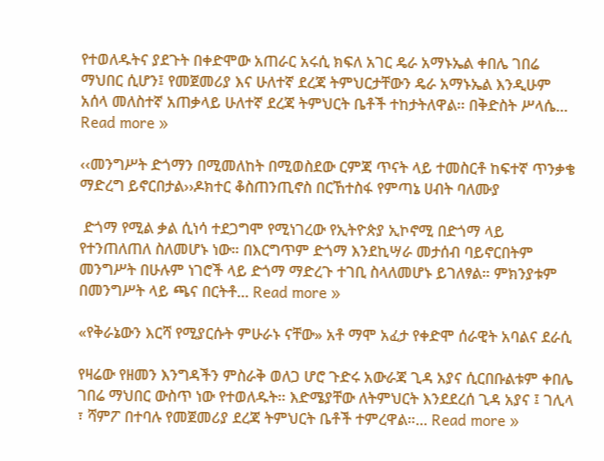የተወለዱትና ያደጉት በቀድሞው አጠራር አሩሲ ክፍለ አገር ዴራ አማኑኤል ቀበሌ ገበሬ ማህበር ሲሆን፤ የመጀመሪያ እና ሁለተኛ ደረጃ ትምህርታቸውን ዴራ አማኑኤል እንዲሁም አሰላ መለስተኛ አጠቃላይ ሁለተኛ ደረጃ ትምህርት ቤቶች ተከታትለዋል፡፡ በቅድስት ሥላሴ... Read more »

‹‹መንግሥት ድጎማን በሚመለከት በሚወስደው ርምጃ ጥናት ላይ ተመስርቶ ከፍተኛ ጥንቃቄ ማድረግ ይኖርበታል››ዶክተር ቆስጠንጢኖስ በርኸተስፋ የምጣኔ ሀብት ባለሙያ

 ድጎማ የሚል ቃል ሲነሳ ተደጋግሞ የሚነገረው የኢትዮጵያ ኢኮኖሚ በድጎማ ላይ የተንጠለጠለ ስለመሆኑ ነው። በእርግጥም ድጎማ እንደኪሣራ መታሰብ ባይኖርበትም መንግሥት በሁሉም ነገሮች ላይ ድጎማ ማድረጉ ተገቢ ስላለመሆኑ ይገለፃል። ምክንያቱም በመንግሥት ላይ ጫና በርትቶ... Read more »

«የቅራኔውን እርሻ የሚያርሱት ምሁራኑ ናቸው» አቶ ማሞ አፈታ የቀድሞ ሰራዊት አባልና ደራሲ

የዛሬው የዘመን እንግዳችን ምስራቅ ወለጋ ሆሮ ጉድሩ አውራጃ ጊዳ አያና ሲርበቡልቱም ቀበሌ ገበሬ ማህበር ውስጥ ነው የተወለዱት። እድሜያቸው ለትምህርት እንደደረሰ ጊዳ አያና ፤ ገሊላ ፣ ሻምፖ በተባሉ የመጀመሪያ ደረጃ ትምህርት ቤቶች ተምረዋል።... Read more »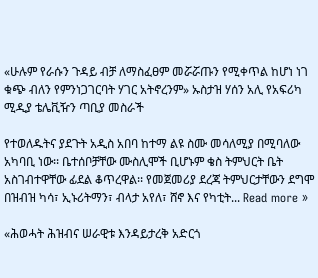«ሁሉም የራሱን ጉዳይ ብቻ ለማስፈፀም መሯሯጡን የሚቀጥል ከሆነ ነገ ቁጭ ብለን የምንነጋገርባት ሃገር አትኖረንም» ኡስታዝ ሃሰን አሊ የአፍሪካ ሚዲያ ቴሌቪዥን ጣቢያ መስራች

የተወለዱትና ያደጉት አዲስ አበባ ከተማ ልዩ ስሙ መሳለሚያ በሚባለው አካባቢ ነው፡፡ ቤተሰቦቻቸው ሙስሊሞች ቢሆኑም ቄስ ትምህርት ቤት አስገብተዋቸው ፊደል ቆጥረዋል፡፡ የመጀመሪያ ደረጃ ትምህርታቸውን ደግሞ በዝብዝ ካሳ፣ ኢኑሪትማን፣ ብላታ አየለ፣ ሸኖ እና የካቲት... Read more »

«ሕወሓት ሕዝብና ሠራዊቱ እንዳይታረቅ አድርጎ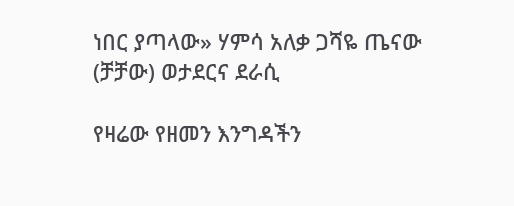ነበር ያጣላው» ሃምሳ አለቃ ጋሻዬ ጤናው (ቻቻው) ወታደርና ደራሲ

የዛሬው የዘመን እንግዳችን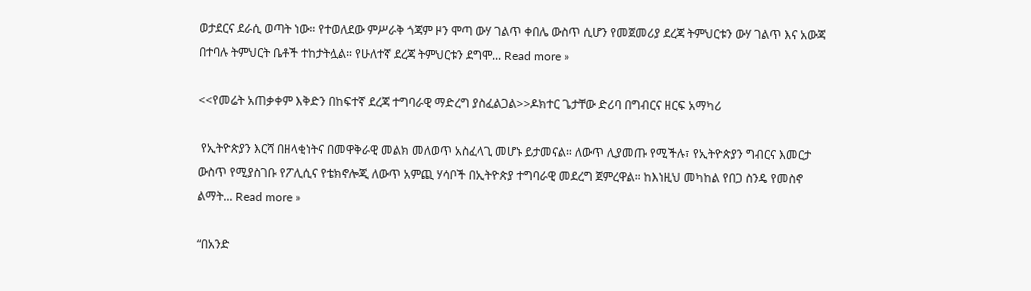ወታደርና ደራሲ ወጣት ነው። የተወለደው ምሥራቅ ጎጃም ዞን ሞጣ ውሃ ገልጥ ቀበሌ ውስጥ ሲሆን የመጀመሪያ ደረጃ ትምህርቱን ውሃ ገልጥ እና አውጃ በተባሉ ትምህርት ቤቶች ተከታትሏል። የሁለተኛ ደረጃ ትምህርቱን ደግሞ... Read more »

<<የመሬት አጠቃቀም እቅድን በከፍተኛ ደረጃ ተግባራዊ ማድረግ ያስፈልጋል>>ዶክተር ጌታቸው ድሪባ በግብርና ዘርፍ አማካሪ

 የኢትዮጵያን እርሻ በዘላቂነትና በመዋቅራዊ መልክ መለወጥ አስፈላጊ መሆኑ ይታመናል። ለውጥ ሊያመጡ የሚችሉ፣ የኢትዮጵያን ግብርና እመርታ ውስጥ የሚያስገቡ የፖሊሲና የቴክኖሎጂ ለውጥ አምጪ ሃሳቦች በኢትዮጵያ ተግባራዊ መደረግ ጀምረዋል። ከእነዚህ መካከል የበጋ ስንዴ የመስኖ ልማት... Read more »

“በአንድ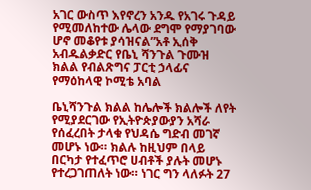አገር ውስጥ እየኖረን አንዱ የአገሩ ጉዳይ የሚመለከተው ሌላው ደግሞ የማያገባው ሆኖ መቆየቱ ያሳዝናል”አቶ ኢሰቅ አብዱልቃድር የቤኒ ሻንጉል ጉሙዝ ክልል የብልጽግና ፓርቲ ኃላፊና የማዕከላዊ ኮሚቴ አባል

ቤኒሻንጉል ክልል ከሌሎች ክልሎች ለየት የሚያደርገው የኢትዮጵያውያን አሻራ የሰፈረበት ታላቁ የህዳሴ ግድብ መገኛ መሆኑ ነው። ክልሉ ከዚህም በላይ በርካታ የተፈጥሮ ሀብቶች ያሉት መሆኑ የተረጋገጠለት ነው። ነገር ግን ላለፉት 27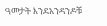ዓመታት እንደአንዳንዶቹ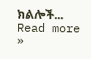ክልሎች... Read more »